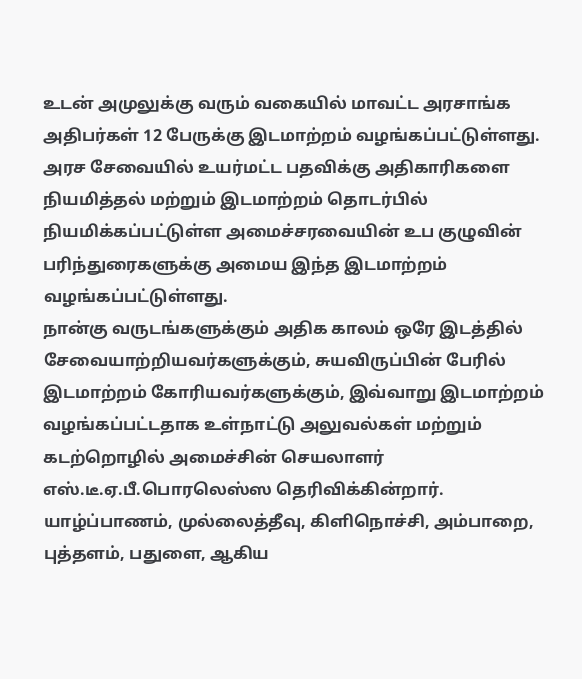உடன் அமுலுக்கு வரும் வகையில் மாவட்ட அரசாங்க அதிபர்கள் 12 பேருக்கு இடமாற்றம் வழங்கப்பட்டுள்ளது.
அரச சேவையில் உயர்மட்ட பதவிக்கு அதிகாரிகளை நியமித்தல் மற்றும் இடமாற்றம் தொடர்பில் நியமிக்கப்பட்டுள்ள அமைச்சரவையின் உப குழுவின் பரிந்துரைகளுக்கு அமைய இந்த இடமாற்றம் வழங்கப்பட்டுள்ளது.
நான்கு வருடங்களுக்கும் அதிக காலம் ஒரே இடத்தில் சேவையாற்றியவர்களுக்கும், சுயவிருப்பின் பேரில் இடமாற்றம் கோரியவர்களுக்கும், இவ்வாறு இடமாற்றம் வழங்கப்பட்டதாக உள்நாட்டு அலுவல்கள் மற்றும் கடற்றொழில் அமைச்சின் செயலாளர் எஸ்.டீ.ஏ.பீ.பொரலெஸ்ஸ தெரிவிக்கின்றார்.
யாழ்ப்பாணம், முல்லைத்தீவு, கிளிநொச்சி, அம்பாறை, புத்தளம், பதுளை, ஆகிய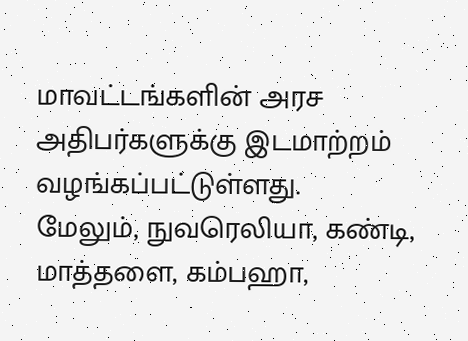மாவட்டங்களின் அரச அதிபர்களுக்கு இடமாற்றம் வழங்கப்பட்டுள்ளது.
மேலும், நுவரெலியா, கண்டி, மாத்தளை, கம்பஹா,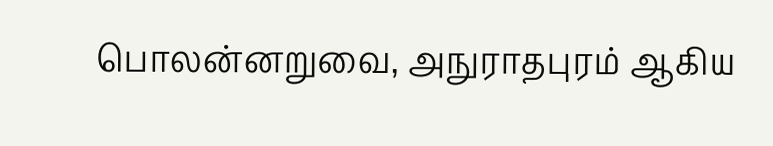பொலன்னறுவை, அநுராதபுரம் ஆகிய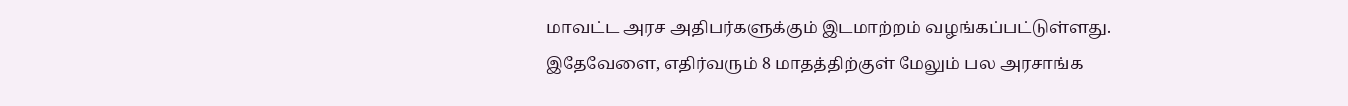மாவட்ட அரச அதிபர்களுக்கும் இடமாற்றம் வழங்கப்பட்டுள்ளது.
இதேவேளை, எதிர்வரும் 8 மாதத்திற்குள் மேலும் பல அரசாங்க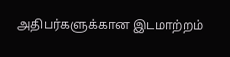அதிபர்களுக்கான இடமாற்றம்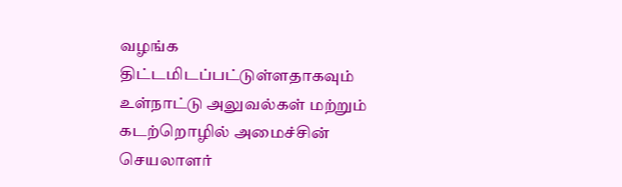வழங்க திட்டமிடப்பட்டுள்ளதாகவும் உள்நாட்டு அலுவல்கள் மற்றும் கடற்றொழில் அமைச்சின் செயலாளர்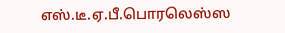எஸ்.டீ.ஏ.பீ.பொரலெஸ்ஸ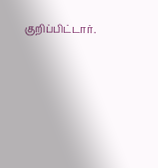குறிப்பிட்டார்.